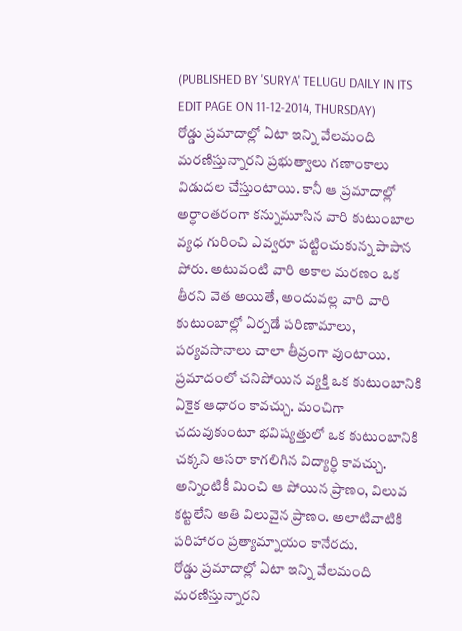(PUBLISHED BY 'SURYA' TELUGU DAILY IN ITS EDIT PAGE ON 11-12-2014, THURSDAY)
రోడ్డు ప్రమాదాల్లో ఏటా ఇన్ని వేలమంది మరణిస్తున్నారని ప్రభుత్వాలు గణాంకాలు విడుదల చేస్తుంటాయి. కానీ ఆ ప్రమాదాల్లో అర్ధాంతరంగా కన్నుమూసిన వారి కుటుంబాల వ్యధ గురించి ఎవ్వరూ పట్టించుకున్న పాపాన పోరు. అటువంటి వారి అకాల మరణం ఒక తీరని వెత అయితే, అందువల్ల వారి వారి కుటుంబాల్లో ఏర్పడే పరిణామాలు, పర్యవసానాలు చాలా తీవ్రంగా వుంటాయి. ప్రమాదంలో చనిపోయిన వ్యక్తి ఒక కుటుంబానికి ఏకైక ఆధారం కావచ్చు. మంచిగా చదువుకుంటూ భవిష్యత్తులో ఒక కుటుంబానికి చక్కని ఆసరా కాగలిగిన విద్యార్ధి కావచ్చు. అన్నింటికీ మించి ఆ పోయిన ప్రాణం, విలువ కట్టలేని అతి విలువైన ప్రాణం. అలాటివాటికి పరిహారం ప్రత్యామ్నాయం కానేరదు.
రోడ్డు ప్రమాదాల్లో ఏటా ఇన్ని వేలమంది మరణిస్తున్నారని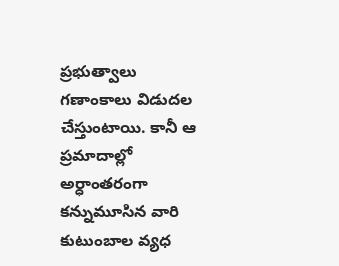ప్రభుత్వాలు గణాంకాలు విడుదల చేస్తుంటాయి. కానీ ఆ ప్రమాదాల్లో అర్ధాంతరంగా కన్నుమూసిన వారి కుటుంబాల వ్యధ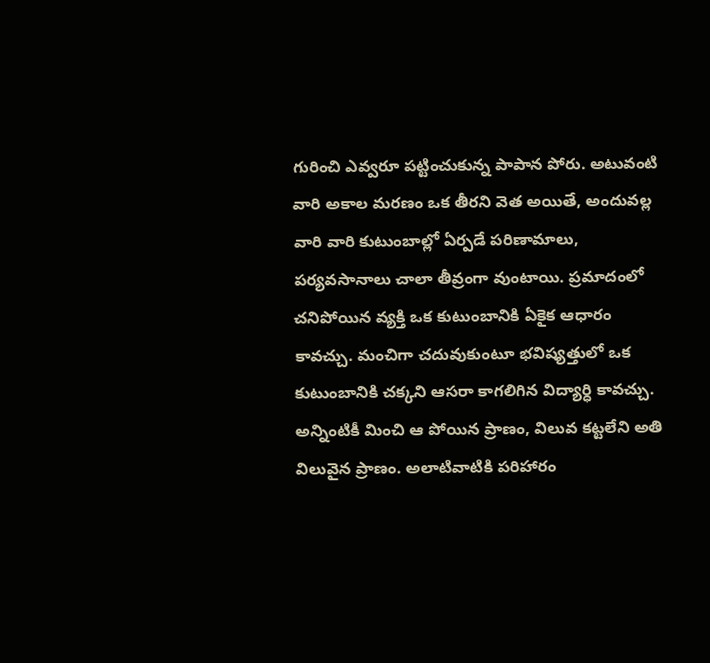గురించి ఎవ్వరూ పట్టించుకున్న పాపాన పోరు. అటువంటి వారి అకాల మరణం ఒక తీరని వెత అయితే, అందువల్ల వారి వారి కుటుంబాల్లో ఏర్పడే పరిణామాలు, పర్యవసానాలు చాలా తీవ్రంగా వుంటాయి. ప్రమాదంలో చనిపోయిన వ్యక్తి ఒక కుటుంబానికి ఏకైక ఆధారం కావచ్చు. మంచిగా చదువుకుంటూ భవిష్యత్తులో ఒక కుటుంబానికి చక్కని ఆసరా కాగలిగిన విద్యార్ధి కావచ్చు. అన్నింటికీ మించి ఆ పోయిన ప్రాణం, విలువ కట్టలేని అతి విలువైన ప్రాణం. అలాటివాటికి పరిహారం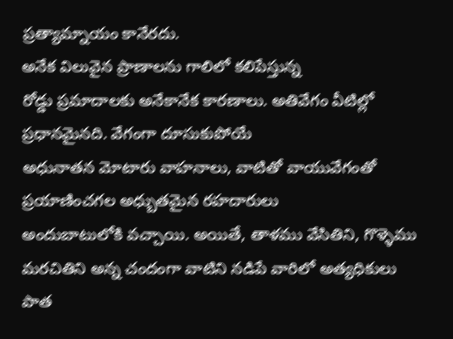ప్రత్యామ్నాయం కానేరదు.
అనేక విలువైన ప్రాణాలను గాలిలో కలిపేస్తున్న
రోడ్డు ప్రమాదాలకు అనేకానేక కారణాలు. అతివేగం వీటిల్లో ప్రధానమైనది. వేగంగా దూసుకుపోయే
అధునాతన మోటారు వాహనాలు, వాటితో వాయువేగంతో ప్రయాణించగల అధ్బుతమైన రహదారులు
అందుబాటులోకి వచ్చాయి. అయితే, తాళము వేసితిని, గొళ్ళెము మరచితిని అన్న చందంగా వాటిని నడిపే వారిలో అత్యధికులు పాత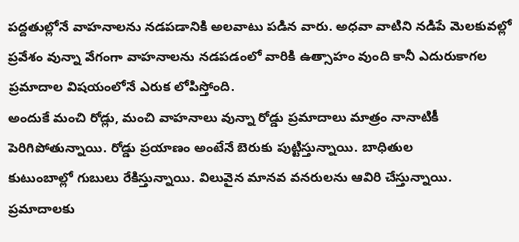పద్దతుల్లోనే వాహనాలను నడపడానికి అలవాటు పడిన వారు. అధవా వాటిని నడిపే మెలకువల్లో
ప్రవేశం వున్నా వేగంగా వాహనాలను నడపడంలో వారికి ఉత్సాహం వుంది కానీ ఎదురుకాగల
ప్రమాదాల విషయంలోనే ఎరుక లోపిస్తోంది.
అందుకే మంచి రోడ్లు, మంచి వాహనాలు వున్నా రోడ్డు ప్రమాదాలు మాత్రం నానాటికీ
పెరిగిపోతున్నాయి. రోడ్డు ప్రయాణం అంటేనే బెరుకు పుట్టిస్తున్నాయి. బాధితుల
కుటుంబాల్లో గుబులు రేకిస్తున్నాయి. విలువైన మానవ వనరులను ఆవిరి చేస్తున్నాయి.
ప్రమాదాలకు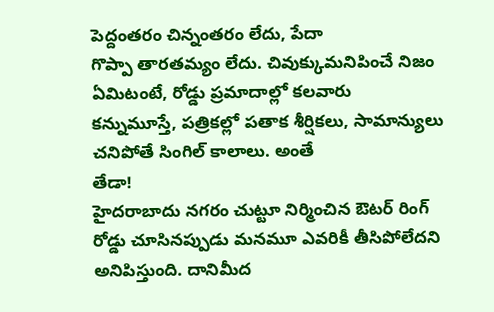పెద్దంతరం చిన్నంతరం లేదు, పేదా
గొప్పా తారతమ్యం లేదు. చివుక్కుమనిపించే నిజం ఏమిటంటే, రోడ్డు ప్రమాదాల్లో కలవారు
కన్నుమూస్తే, పత్రికల్లో పతాక శీర్షికలు, సామాన్యులు చనిపోతే సింగిల్ కాలాలు. అంతే
తేడా!
హైదరాబాదు నగరం చుట్టూ నిర్మించిన ఔటర్ రింగ్
రోడ్డు చూసినప్పుడు మనమూ ఎవరికీ తీసిపోలేదని అనిపిస్తుంది. దానిమీద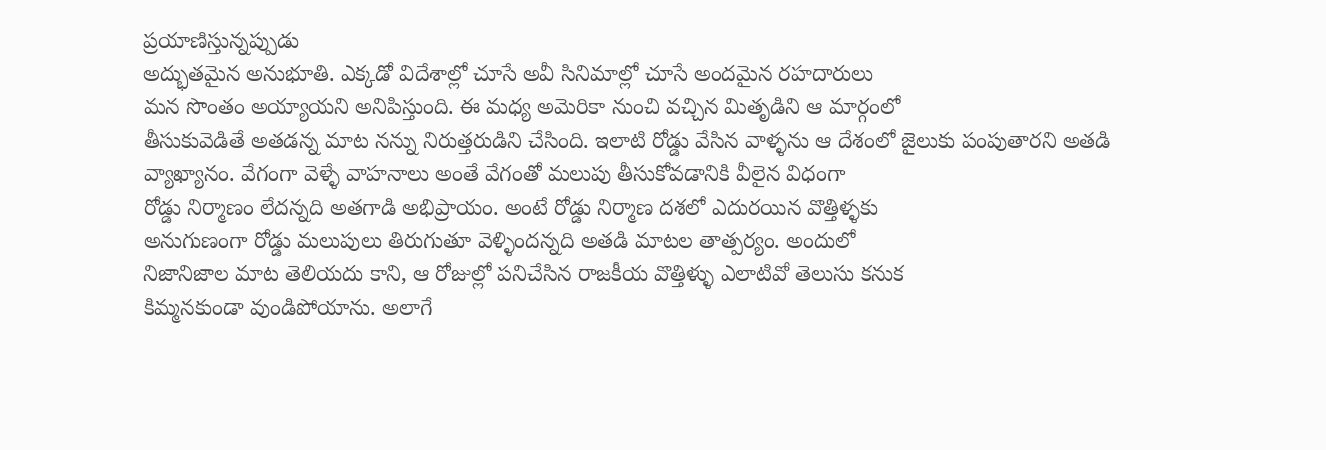ప్రయాణిస్తున్నప్పుడు
అద్భుతమైన అనుభూతి. ఎక్కడో విదేశాల్లో చూసే అవీ సినిమాల్లో చూసే అందమైన రహదారులు
మన సొంతం అయ్యాయని అనిపిస్తుంది. ఈ మధ్య అమెరికా నుంచి వచ్చిన మితృడిని ఆ మార్గంలో
తీసుకువెడితే అతడన్న మాట నన్ను నిరుత్తరుడిని చేసింది. ఇలాటి రోడ్డు వేసిన వాళ్ళను ఆ దేశంలో జైలుకు పంపుతారని అతడి
వ్యాఖ్యానం. వేగంగా వెళ్ళే వాహనాలు అంతే వేగంతో మలుపు తీసుకోవడానికి వీలైన విధంగా
రోడ్డు నిర్మాణం లేదన్నది అతగాడి అభిప్రాయం. అంటే రోడ్డు నిర్మాణ దశలో ఎదురయిన వొత్తిళ్ళకు
అనుగుణంగా రోడ్డు మలుపులు తిరుగుతూ వెళ్ళిందన్నది అతడి మాటల తాత్పర్యం. అందులో
నిజానిజాల మాట తెలియదు కాని, ఆ రోజుల్లో పనిచేసిన రాజకీయ వొత్తిళ్ళు ఎలాటివో తెలుసు కనుక
కిమ్మనకుండా వుండిపోయాను. అలాగే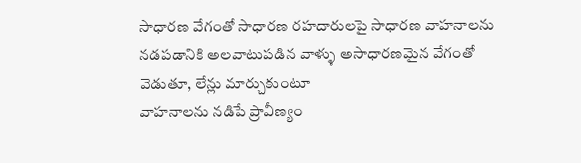సాధారణ వేగంతో సాధారణ రహదారులపై సాధారణ వాహనాలను
నడపడానికి అలవాటుపడిన వాళ్ళు అసాధారణమైన వేగంతో వెడుతూ, లేన్లు మార్చుకుంటూ
వాహనాలను నడిపే ప్రావీణ్యం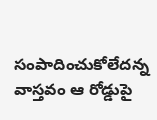సంపాదించుకోలేదన్న వాస్తవం ఆ రోడ్డుపై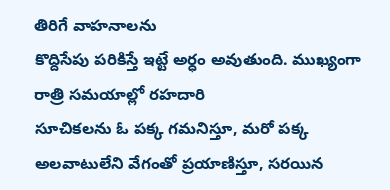తిరిగే వాహనాలను
కొద్దిసేపు పరికిస్తే ఇట్టే అర్ధం అవుతుంది. ముఖ్యంగా రాత్రి సమయాల్లో రహదారి
సూచికలను ఓ పక్క గమనిస్తూ, మరో పక్క అలవాటులేని వేగంతో ప్రయాణిస్తూ, సరయిన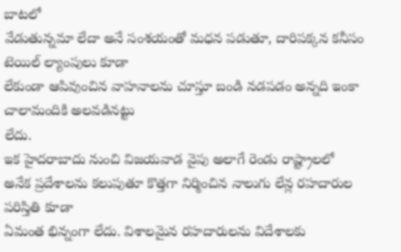బాటలో
వేడుతున్నమా లేదా అనే సంశయంతో మధన పడుతూ, దారిపక్కన కనీసం టెయిల్ ల్యాంపులు కూడా
లేకుండా ఆపివుంచిన వాహనాలను చూస్తూ బండి నడపడం అన్నది ఇంకా చాలామందికి అలవడినట్టు
లేదు.
ఇక హైదరాబాదు నుంచి విజయవాడ వైపు అలాగే రెండు రాష్ట్రాలలో
అనేక ప్రదేశాలను కలుపుతూ కొత్తగా నిర్మించిన నాలుగు లేన్ల రహదారుల పరిస్తితి కూడా
ఏమంత భిన్నంగా లేదు. విశాలమైన రహదారులను విదేశాలకు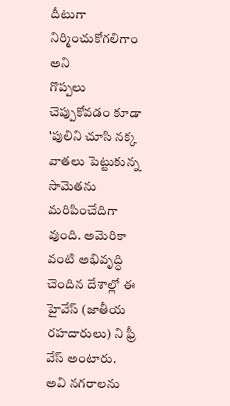దీటుగా నిర్మించుకోగలిగాం అని
గొప్పలు చెప్పుకోవడం కూడా 'పులిని చూసి నక్క వాతలు పెట్టుకున్న సామెతను
మరిపించేదిగా వుంది. అమెరికా వంటి అభివృద్ధి చెందిన దేశాల్లో ఈ హైవేస్ (జాతీయ
రహదారులు) ని ఫ్రీ వేస్ అంటారు. అవి నగరాలను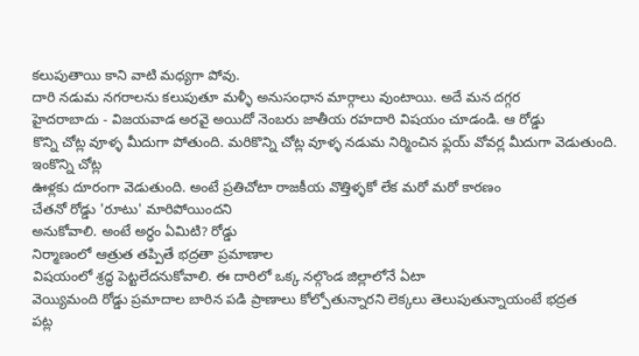కలుపుతాయి కాని వాటి మధ్యగా పోవు.
దారి నడుమ నగరాలను కలుపుతూ మళ్ళీ అనుసంధాన మార్గాలు వుంటాయి. అదే మన దగ్గర
హైదరాబాదు - విజయవాడ అరవై అయిదో నెంబరు జాతీయ రహదారి విషయం చూడండి. ఆ రోడ్డు
కొన్ని చోట్ల వూళ్ళ మీదుగా పోతుంది. మరికొన్ని చోట్ల వూళ్ళ నడుమ నిర్మించిన ఫ్లయ్ వోవర్ల మీదుగా వెడుతుంది. ఇంకొన్ని చోట్ల
ఊళ్లకు దూరంగా వెడుతుంది. అంటే ప్రతిచోటా రాజకీయ వొత్తిళ్ళకో లేక మరో మరో కారణం
చేతనో రోడ్డు 'రూటు' మారిపోయిందని
అనుకోవాలి. అంటే అర్ధం ఏమిటి? రోడ్డు
నిర్మాణంలో ఆత్రుత తప్పితే భద్రతా ప్రమాణాల
విషయంలో శ్రద్ధ పెట్టలేదనుకోవాలి. ఈ దారిలో ఒక్క నల్గొండ జిల్లాలోనే ఏటా
వెయ్యిమంది రోడ్డు ప్రమాదాల బారిన పడి ప్రాణాలు కోల్పోతున్నారని లెక్కలు తెలుపుతున్నాయంటే భద్రత
పట్ల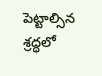పెట్టాల్సిన శ్రద్ధలో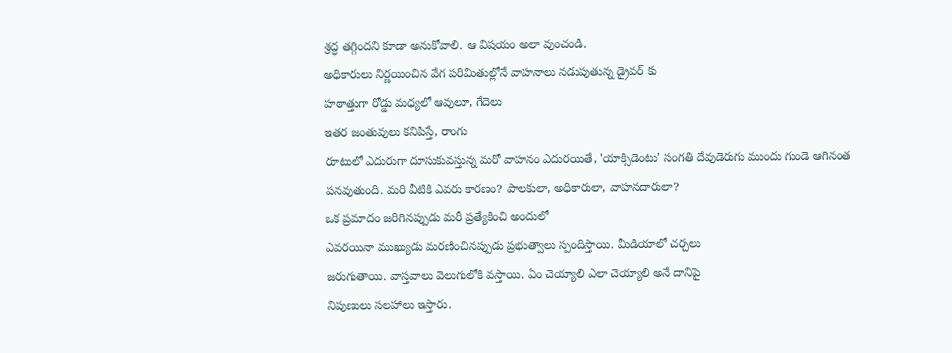శ్రద్ధ తగ్గిందని కూడా అనుకోవాలి. ఆ విషయం అలా వుంచండి.
అధికారులు నిర్ణయించిన వేగ పరిమితుల్లోనే వాహనాలు నడుపుతున్న డ్రైవర్ కు
హఠాత్తుగా రోడ్డు మధ్యలో ఆవులూ, గేదెలు
ఇతర జంతువులు కనిపిస్తే, రాంగు
రూటులో ఎదురుగా దూసుకువస్తున్న మరో వాహనం ఎదురయితే, 'యాక్సిడెంటు' సంగతి దేవుడెరుగు ముందు గుండె ఆగినంత
పనవుతుంది. మరి వీటికి ఎవరు కారణం? పాలకులా, అధికారులా, వాహనదారులా?
ఒక ప్రమాదం జరిగినప్పుడు మరీ ప్రత్యేకించి అందులో
ఎవరయినా ముఖ్యుడు మరణించినప్పుడు ప్రభుత్వాలు స్పందిస్తాయి. మీడియాలో చర్చలు
జరుగుతాయి. వాస్తవాలు వెలుగులోకి వస్తాయి. ఏం చెయ్యాలి ఎలా చెయ్యాలి అనే దానిపై
నిపుణులు సలహాలు ఇస్తారు.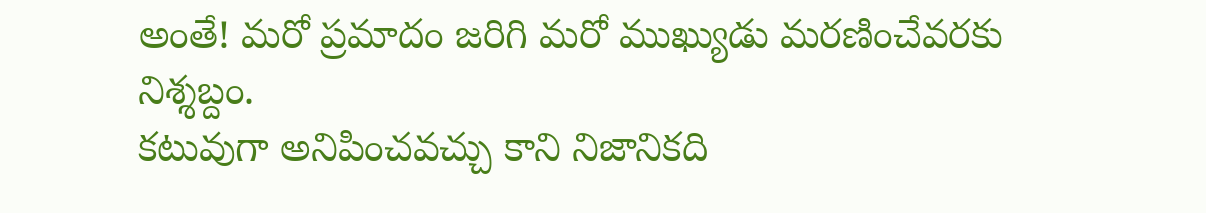అంతే! మరో ప్రమాదం జరిగి మరో ముఖ్యుడు మరణించేవరకు
నిశ్శబ్దం.
కటువుగా అనిపించవచ్చు కాని నిజానికది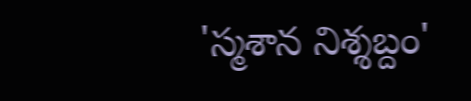'స్మశాన నిశ్శబ్దం'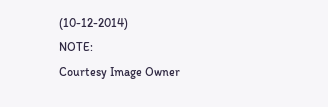(10-12-2014)
NOTE:
Courtesy Image Owner